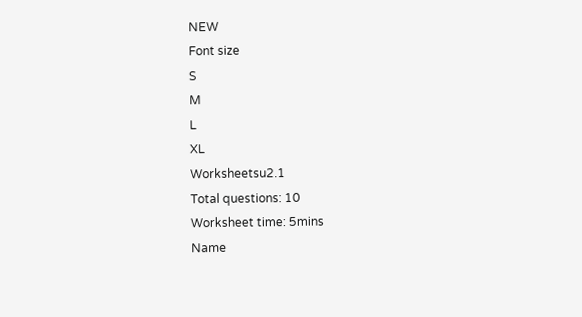NEW
Font size
S
M
L
XL
Worksheetsu2.1
Total questions: 10
Worksheet time: 5mins
Name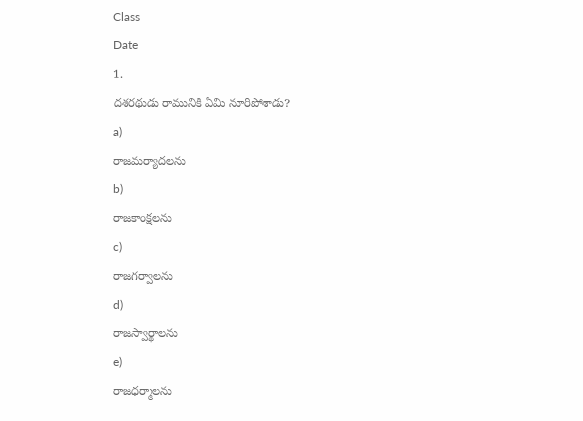Class
Date
1.
దశరథుడు రామునికి ఏమి నూరిపోశాడు?
a)
రాజమర్యాదలను
b)
రాజకాంక్షలను
c)
రాజగర్వాలను
d)
రాజస్వార్థాలను
e)
రాజధర్మాలను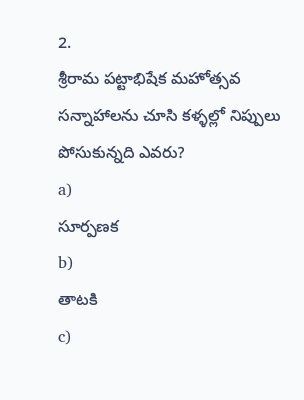2.
శ్రీరామ పట్టాభిషేక మహోత్సవ సన్నాహాలను చూసి కళ్ళల్లో నిప్పులు పోసుకున్నది ఎవరు?
a)
సూర్పణక
b)
తాటకి
c)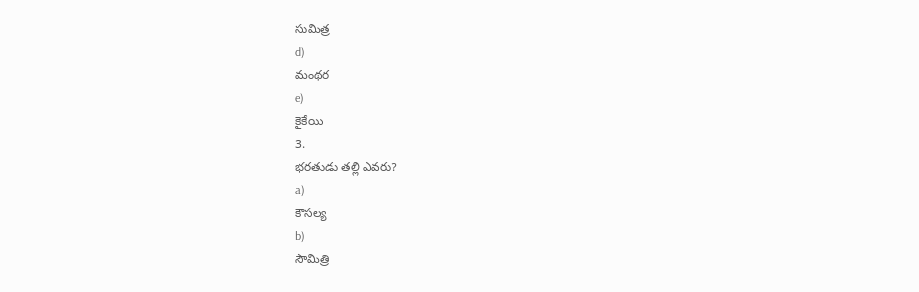సుమిత్ర
d)
మంథర
e)
కైకేయి
3.
భరతుడు తల్లి ఎవరు?
a)
కౌసల్య
b)
సౌమిత్రి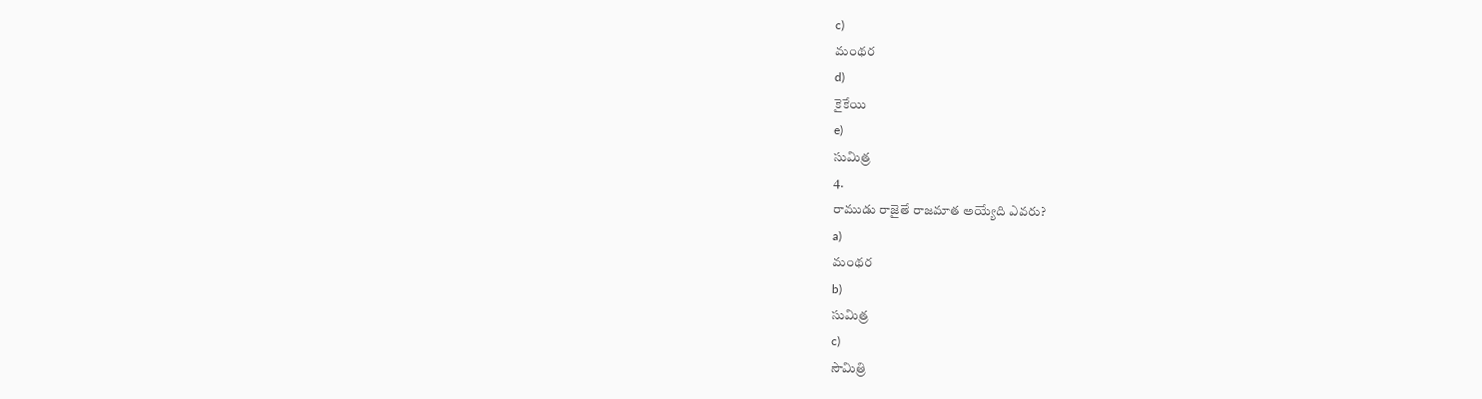c)
మంథర
d)
కైకేయి
e)
సుమిత్ర
4.
రాముడు రాజైతే రాజమాత అయ్యేది ఎవరు?
a)
మంథర
b)
సుమిత్ర
c)
సౌమిత్రి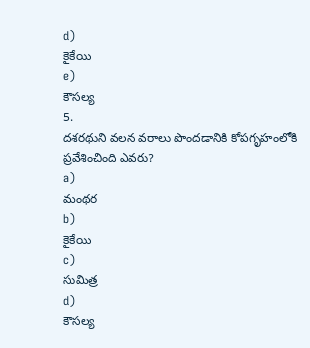d)
కైకేయి
e)
కౌసల్య
5.
దశరథుని వలన వరాలు పొందడానికి కోపగృహంలోకి ప్రవేశించింది ఎవరు?
a)
మంథర
b)
కైకేయి
c)
సుమిత్ర
d)
కౌసల్య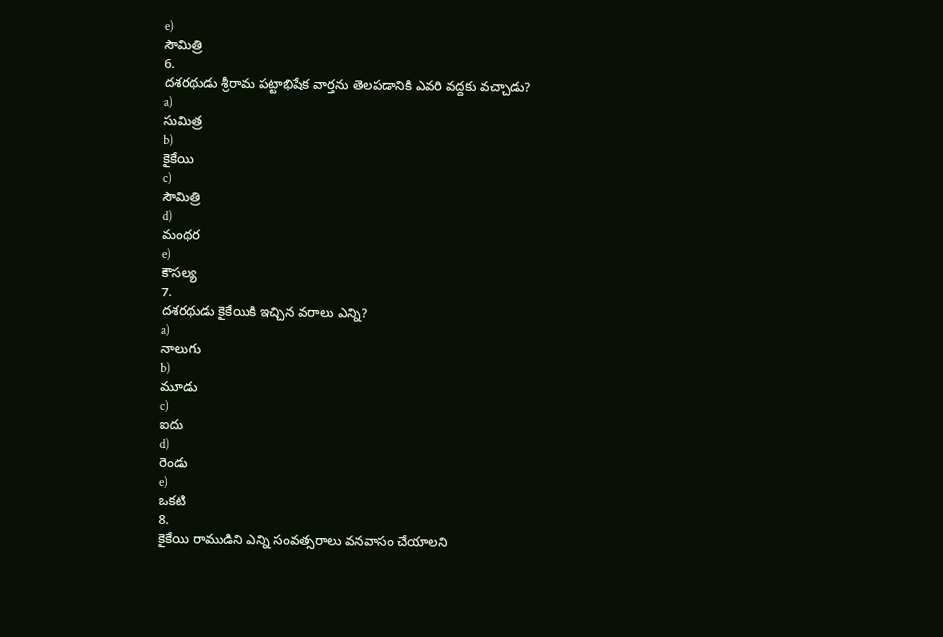e)
సౌమిత్రి
6.
దశరథుడు శ్రీరామ పట్టాభిషేక వార్తను తెలపడానికి ఎవరి వద్దకు వచ్చాడు?
a)
సుమిత్ర
b)
కైకేయి
c)
సౌమిత్రి
d)
మంథర
e)
కౌసల్య
7.
దశరథుడు కైకేయికి ఇచ్చిన వరాలు ఎన్ని?
a)
నాలుగు
b)
మూడు
c)
ఐదు
d)
రెండు
e)
ఒకటి
8.
కైకేయి రాముడిని ఎన్ని సంవత్సరాలు వనవాసం చేయాలని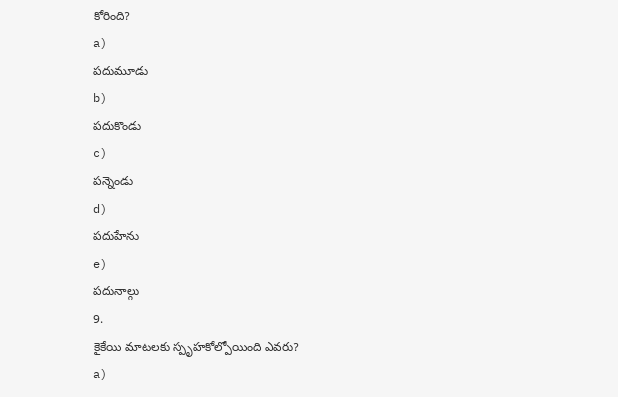కోరింది?
a)
పదుమూడు
b)
పదుకొండు
c)
పన్నెండు
d)
పదుహేను
e)
పదునాల్గు
9.
కైకేయి మాటలకు స్పృహకోల్పోయింది ఎవరు?
a)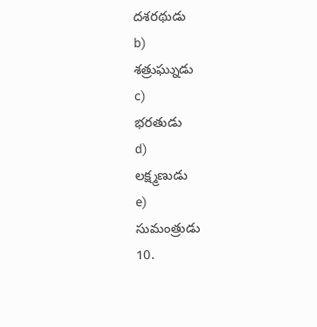దశరథుడు
b)
శత్రుఘ్నుడు
c)
భరతుడు
d)
లక్ష్మణుడు
e)
సుమంత్రుడు
10.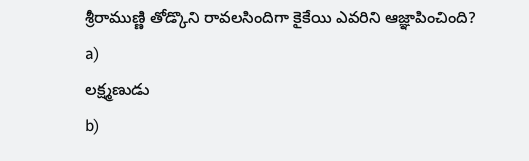శ్రీరాముణ్ణి తోడ్కొని రావలసిందిగా కైకేయి ఎవరిని ఆజ్ఞాపించింది?
a)
లక్ష్మణుడు
b)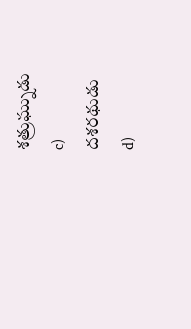శత్రుఘ్నుడు
c)
దశరథుడు
d)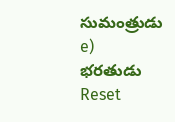సుమంత్రుడు
e)
భరతుడు
Reset